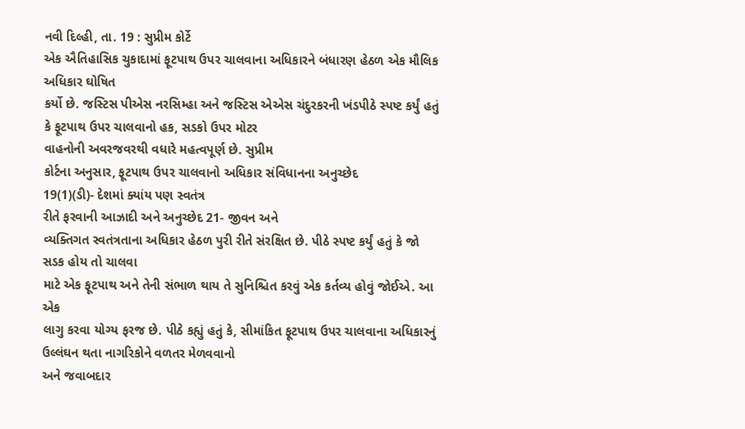નવી દિલ્હી, તા. 19 : સુપ્રીમ કોર્ટે
એક ઐતિહાસિક ચુકાદામાં ફૂટપાથ ઉપર ચાલવાના અધિકારને બંધારણ હેઠળ એક મૌલિક અધિકાર ઘોષિત
કર્યો છે. જસ્ટિસ પીએસ નરસિમ્હા અને જસ્ટિસ એએસ ચંદુરકરની ખંડપીઠે સ્પષ્ટ કર્યું હતું
કે ફૂટપાથ ઉપર ચાલવાનો હક, સડકો ઉપર મોટર
વાહનોની અવરજવરથી વધારે મહત્વપૂર્ણ છે. સુપ્રીમ
કોર્ટના અનુસાર, ફૂટપાથ ઉપર ચાલવાનો અધિકાર સંવિધાનના અનુચ્છેદ
19(1)(ડી)- દેશમાં ક્યાંય પણ સ્વતંત્ર
રીતે ફરવાની આઝાદી અને અનુચ્છેદ 21- જીવન અને
વ્યક્તિગત સ્વતંત્રતાના અધિકાર હેઠળ પુરી રીતે સંરક્ષિત છે. પીઠે સ્પષ્ટ કર્યું હતું કે જો સડક હોય તો ચાલવા
માટે એક ફૂટપાથ અને તેની સંભાળ થાય તે સુનિશ્ચિત કરવું એક કર્તવ્ય હોવું જોઈએ. આ એક
લાગુ કરવા યોગ્ય ફરજ છે. પીઠે કહ્યું હતું કે, સીમાંકિત ફૂટપાથ ઉપર ચાલવાના અધિકારનું ઉલ્લંઘન થતા નાગરિકોને વળતર મેળવવાનો
અને જવાબદાર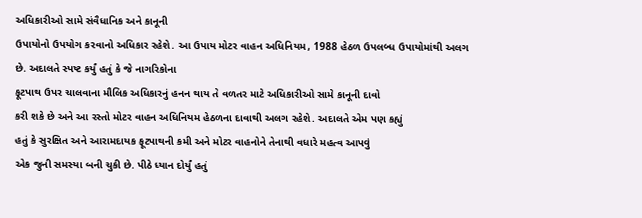અધિકારીઓ સામે સંવૈધાનિક અને કાનૂની
ઉપાયોનો ઉપયોગ કરવાનો અધિકાર રહેશે. આ ઉપાય મોટર વાહન અધિનિયમ, 1988 હેઠળ ઉપલબ્ધ ઉપાયોમાંથી અલગ
છે. અદાલતે સ્પષ્ટ કર્યું હતું કે જે નાગરિકોના
ફૂટપાથ ઉપર ચાલવાના મૌલિક અધિકારનું હનન થાય તે વળતર માટે અધિકારીઓ સામે કાનૂની દાવો
કરી શકે છે અને આ રસ્તો મોટર વાહન અધિનિયમ હેઠળના દાવાથી અલગ રહેશે. અદાલતે એમ પણ કહ્યું
હતું કે સુરક્ષિત અને આરામદાયક ફૂટપાથની કમી અને મોટર વાહનોને તેનાથી વધારે મહત્વ આપવું
એક જુની સમસ્યા બની ચુકી છે. પીઠે ધ્યાન દોર્યું હતું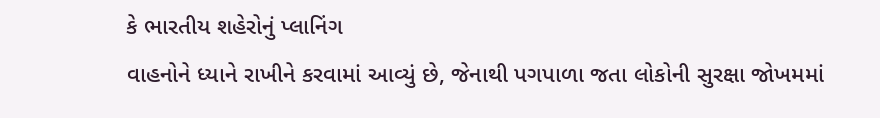કે ભારતીય શહેરોનું પ્લાનિંગ
વાહનોને ધ્યાને રાખીને કરવામાં આવ્યું છે, જેનાથી પગપાળા જતા લોકોની સુરક્ષા જોખમમાં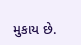મુકાય છે.